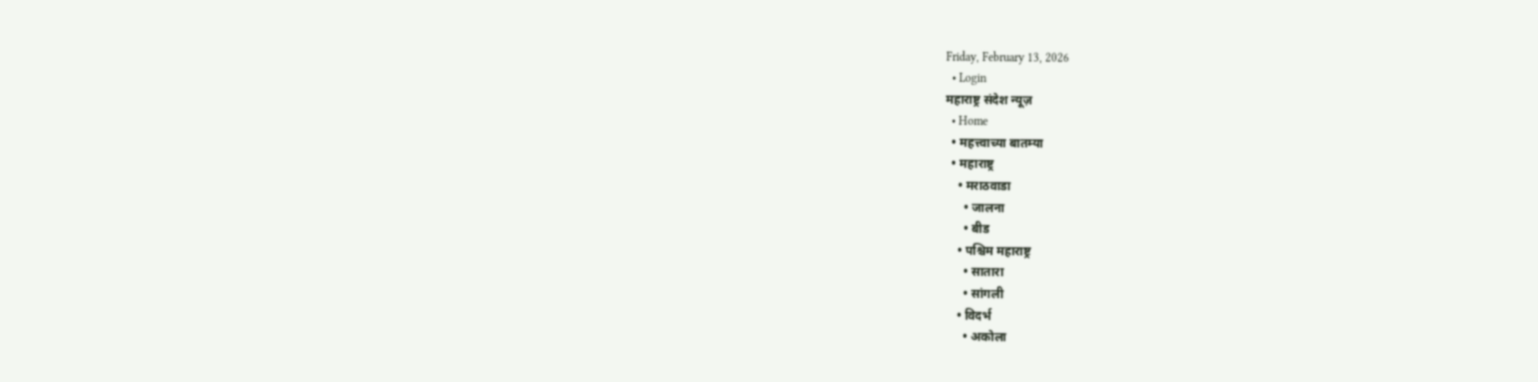Friday, February 13, 2026
  • Login
महाराष्ट्र संदेश न्यूज़
  • Home
  • महत्त्वाच्या बातम्या
  • महाराष्ट्र
    • मराठवाडा
      • जालना
      • बीड
    • पश्चिम महाराष्ट्र
      • सातारा
      • सांगली
    • विदर्भ
      • अकोला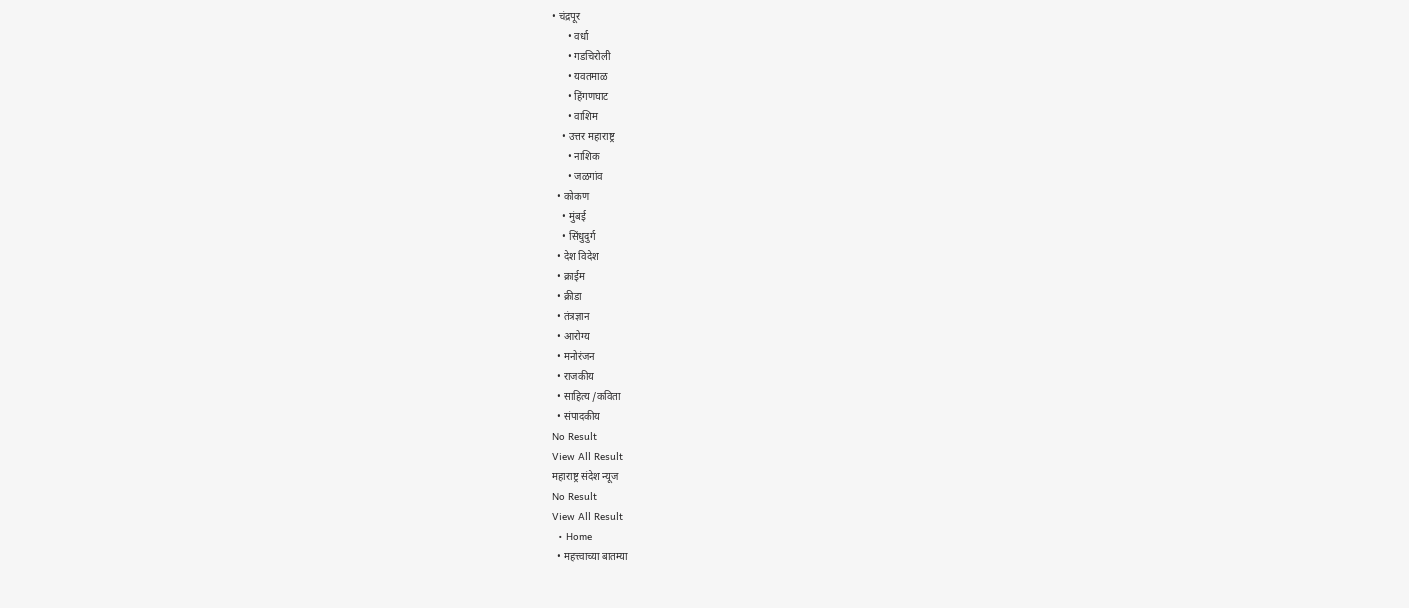• चंद्रपूर
      • वर्धा
      • गडचिरोली
      • यवतमाळ
      • हिंगणघाट
      • वाशिम
    • उत्तर महाराष्ट्र
      • नाशिक
      • जळगांव
  • कोकण
    • मुंबई
    • सिंधुदुर्ग
  • देश विदेश
  • क्राईम
  • क्रीडा
  • तंत्रज्ञान
  • आरोग्य
  • मनोरंजन
  • राजकीय
  • साहित्य /कविता
  • संपादकीय
No Result
View All Result
महाराष्ट्र संदेश न्यूज
No Result
View All Result
  • Home
  • महत्त्वाच्या बातम्या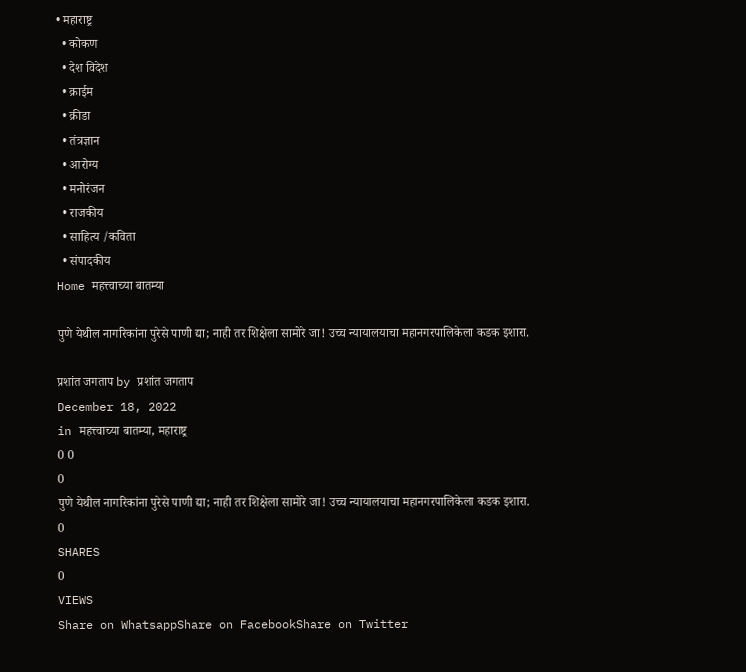• महाराष्ट्र
  • कोकण
  • देश विदेश
  • क्राईम
  • क्रीडा
  • तंत्रज्ञान
  • आरोग्य
  • मनोरंजन
  • राजकीय
  • साहित्य /कविता
  • संपादकीय
Home महत्त्वाच्या बातम्या

पुणे येथील नागरिकांना पुरेसे पाणी द्या; नाही तर शिक्षेला सामोरे जा! उच्च न्यायालयाचा महानगरपालिकेला कडक इशारा.

प्रशांत जगताप by प्रशांत जगताप
December 18, 2022
in महत्त्वाच्या बातम्या, महाराष्ट्र
0 0
0
पुणे येथील नागरिकांना पुरेसे पाणी द्या; नाही तर शिक्षेला सामोरे जा! उच्च न्यायालयाचा महानगरपालिकेला कडक इशारा.
0
SHARES
0
VIEWS
Share on WhatsappShare on FacebookShare on Twitter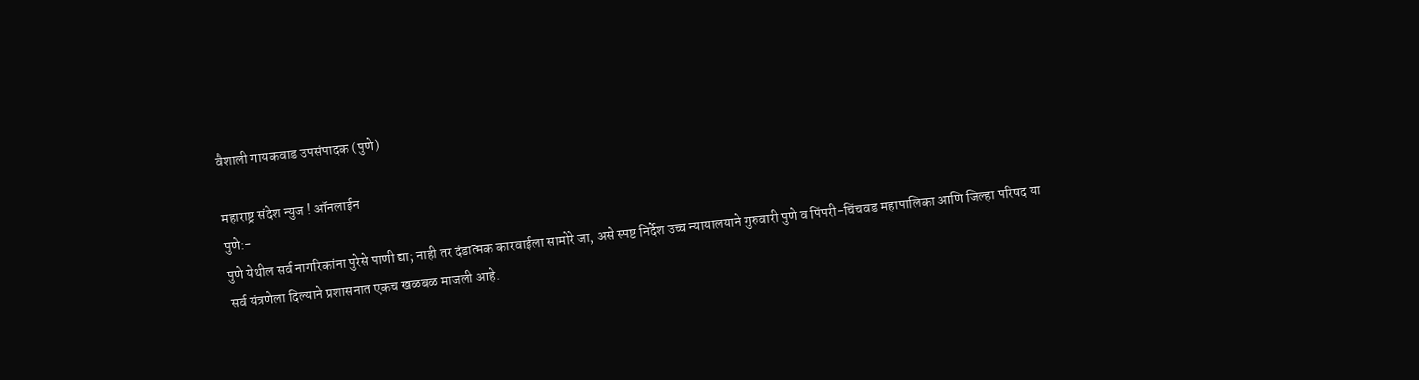वैशाली गायकवाड उपसंपादक (पुणे)

महाराष्ट्र संदेश न्युज ! ऑनलाईन
पुणे:-
पुणे येथील सर्व नागरिकांना पुरेसे पाणी द्या; नाही तर दंडात्मक कारवाईला सामोरे जा, असे स्पष्ट निर्देश उच्च न्यायालयाने गुरुवारी पुणे व पिंपरी-चिंचवड महापालिका आणि जिल्हा परिषद या सर्व यंत्रणेला दिल्याने प्रशासनात एकच खळबळ माजली आहे.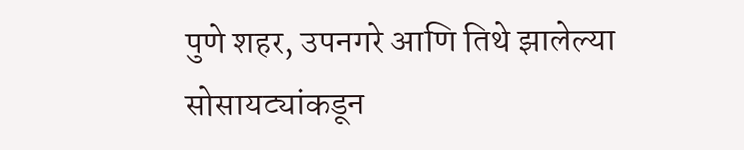पुणे शहर, उपनगरे आणि तिथे झालेल्या सोसायट्यांकडून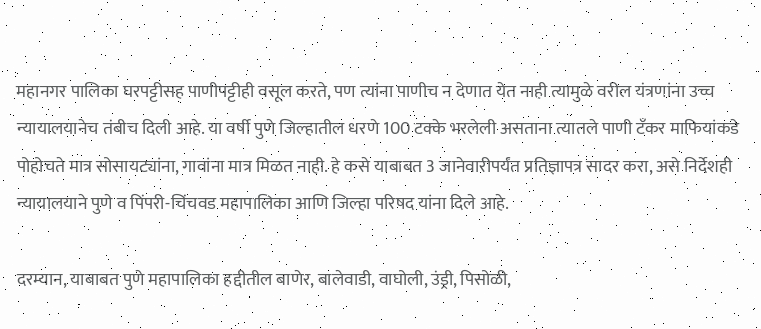महानगर पालिका घरपट्टीसह पाणीपट्टीही वसूल करते, पण त्यांना पाणीच न देणात येत नाही त्यामुळे वरील यंत्रणांना उच्च न्यायालयानेच तंबीच दिली आहे. या वर्षी पुणे जिल्हातील धरणे 100 टक्के भरलेली असताना त्यातले पाणी टँकर माफियांकडे पोहोचते मात्र सोसायट्यांना, गावांना मात्र मिळत नाही. हे कसे याबाबत 3 जानेवारीपर्यंत प्रतिज्ञापत्र सादर करा, असे निर्देशही न्यायालयाने पुणे व पिंपरी-चिंचवड महापालिका आणि जिल्हा परिषद यांना दिले आहे.

दरम्यान, याबाबत पुणे महापालिका हद्दीतील बाणेर, बालेवाडी, वाघोली, उंड्री, पिसोळी,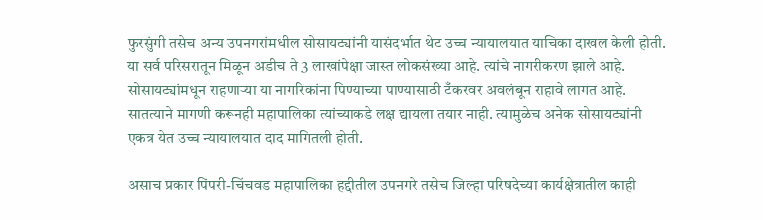फुरसुंगी तसेच अन्य उपनगरांमधील सोसायट्यांनी यासंदर्भात थेट उच्च न्यायालयात याचिका दाखल केली होती. या सर्व परिसरातून मिळून अडीच ते 3 लाखांपेक्षा जास्त लोकसंख्या आहे. त्यांचे नागरीकरण झाले आहे. सोसायट्यांमधून राहणाऱ्या या नागरिकांना पिण्याच्या पाण्यासाठी टँकरवर अवलंबून राहावे लागत आहे. सातत्याने मागणी करूनही महापालिका त्यांच्याकडे लक्ष द्यायला तयार नाही. त्यामुळेच अनेक सोसायट्यांनी एकत्र येत उच्च न्यायालयात दाद मागितली होती.

असाच प्रकार पिंपरी-चिंचवड महापालिका हद्दीतील उपनगरे तसेच जिल्हा परिषदेच्या कार्यक्षेत्रातील काही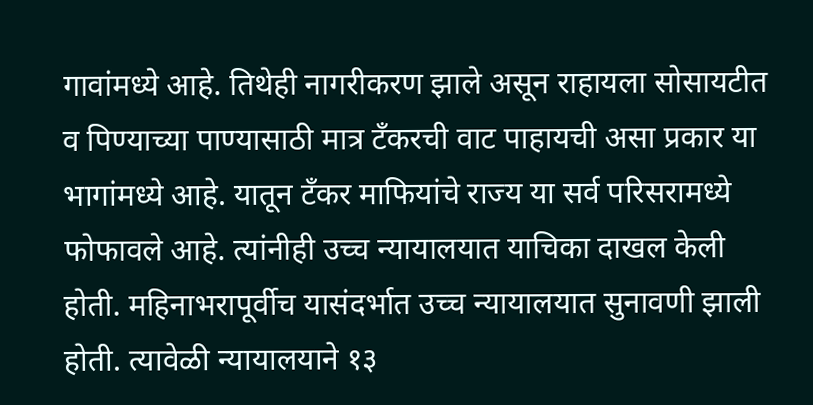गावांमध्ये आहे. तिथेही नागरीकरण झाले असून राहायला सोसायटीत व पिण्याच्या पाण्यासाठी मात्र टॅंकरची वाट पाहायची असा प्रकार या भागांमध्ये आहे. यातून टँकर माफियांचे राज्य या सर्व परिसरामध्ये फोफावले आहे. त्यांनीही उच्च न्यायालयात याचिका दाखल केली होती. महिनाभरापूर्वीच यासंदर्भात उच्च न्यायालयात सुनावणी झाली होती. त्यावेळी न्यायालयाने १३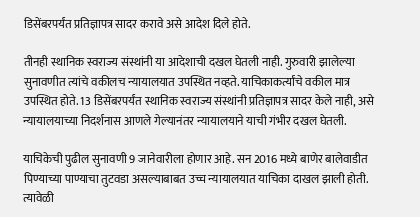डिसेंबरपर्यंत प्रतिज्ञापत्र सादर करावे असे आदेश दिले होते.

तीनही स्थानिक स्वराज्य संस्थांनी या आदेशाची दखल घेतली नाही. गुरुवारी झालेल्या सुनावणीत त्यांचे वकीलच न्यायालयात उपस्थित नव्हते. याचिकाकर्त्यांचे वकील मात्र उपस्थित होते. 13 डिसेंबरपर्यंत स्थानिक स्वराज्य संस्थांनी प्रतिज्ञापत्र सादर केले नाही, असे न्यायालयाच्या निदर्शनास आणले गेल्यानंतर न्यायालयाने याची गंभीर दखल घेतली.

याचिकेची पुढील सुनावणी 9 जानेवारीला होणार आहे. सन 2016 मध्ये बाणेर बालेवाडीत पिण्याच्या पाण्याचा तुटवडा असल्याबाबत उच्च न्यायालयात याचिका दाखल झाली होती. त्यावेळी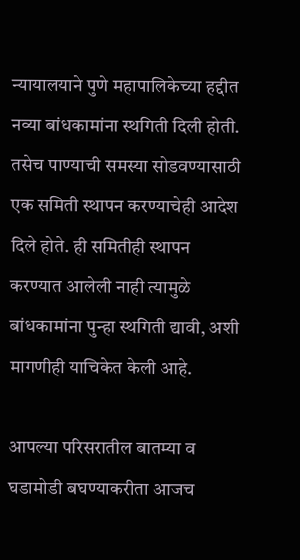न्यायालयाने पुणे महापालिकेच्या हद्दीत नव्या बांधकामांना स्थगिती दिली होती. तसेच पाण्याची समस्या सोडवण्यासाठी एक समिती स्थापन करण्याचेही आदेश दिले होते. ही समितीही स्थापन करण्यात आलेली नाही त्यामुळे बांधकामांना पुन्हा स्थगिती द्यावी, अशी मागणीही याचिकेत केली आहे.

आपल्या परिसरातील बातम्या व घडामोडी बघण्याकरीता आजच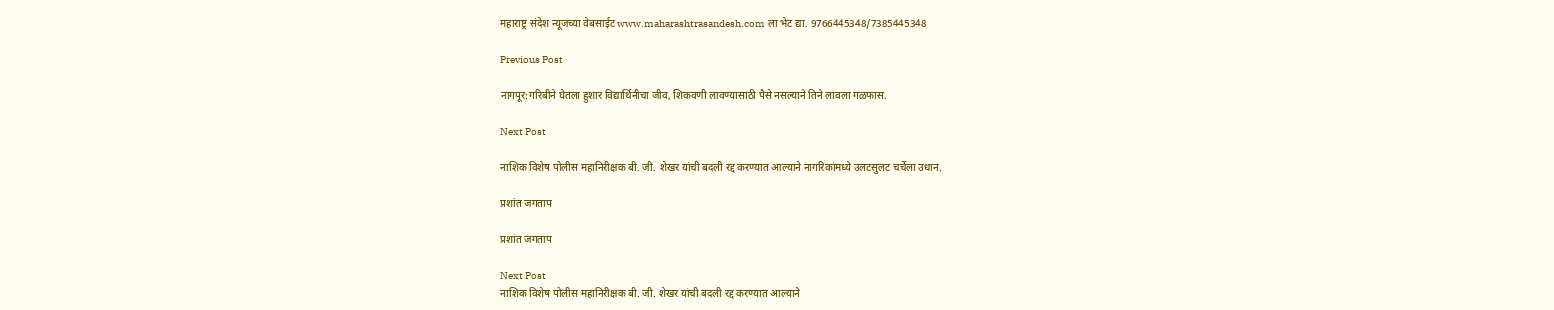महाराष्ट्र संदेश न्यूजच्या वेबसाईट www.maharashtrasandesh.com ला भेट द्या. 9766445348/7385445348

Previous Post

नागपूर:गरिबीने घेतला हुशार विद्यार्थिनीचा जीव, शिकवणी लावण्यासाठी पैसे नसल्याने तिने लावला गळफास.

Next Post

नाशिक विशेष पोलीस महानिरीक्षक बी. जी. शेखर यांची बदली रद्द करण्यात आल्याने नागरिकांमध्ये उलटसुलट चर्चेला उधान.

प्रशांत जगताप

प्रशांत जगताप

Next Post
नाशिक विशेष पोलीस महानिरीक्षक बी. जी. शेखर यांची बदली रद्द करण्यात आल्याने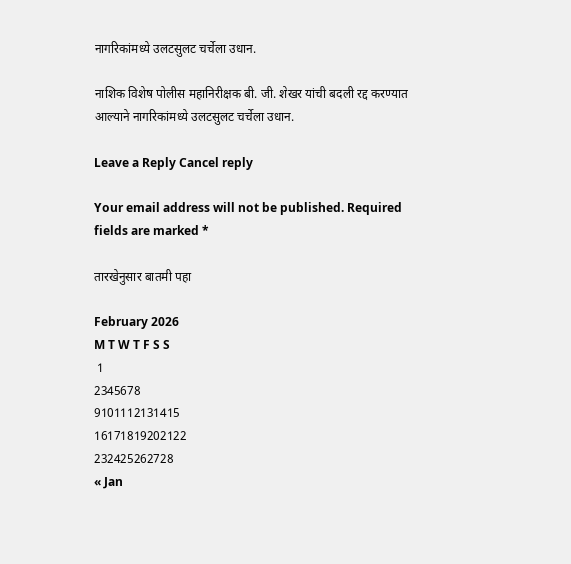नागरिकांमध्ये उलटसुलट चर्चेला उधान.

नाशिक विशेष पोलीस महानिरीक्षक बी. जी. शेखर यांची बदली रद्द करण्यात आल्याने नागरिकांमध्ये उलटसुलट चर्चेला उधान.

Leave a Reply Cancel reply

Your email address will not be published. Required fields are marked *

तारखेनुसार बातमी पहा

February 2026
M T W T F S S
 1
2345678
9101112131415
16171819202122
232425262728
« Jan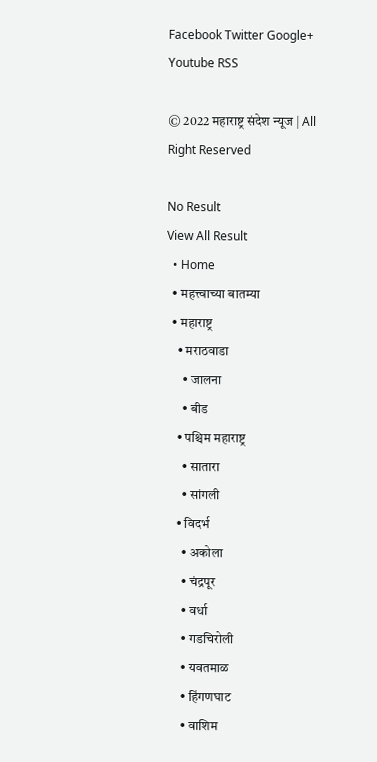Facebook Twitter Google+ Youtube RSS

© 2022 महाराष्ट्र संदेश न्यूज | All Right Reserved

No Result
View All Result
  • Home
  • महत्त्वाच्या बातम्या
  • महाराष्ट्र
    • मराठवाडा
      • जालना
      • बीड
    • पश्चिम महाराष्ट्र
      • सातारा
      • सांगली
    • विदर्भ
      • अकोला
      • चंद्रपूर
      • वर्धा
      • गडचिरोली
      • यवतमाळ
      • हिंगणघाट
      • वाशिम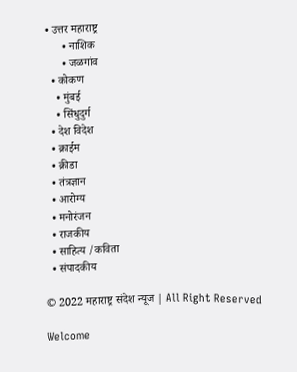• उत्तर महाराष्ट्र
      • नाशिक
      • जळगांव
  • कोकण
    • मुंबई
    • सिंधुदुर्ग
  • देश विदेश
  • क्राईम
  • क्रीडा
  • तंत्रज्ञान
  • आरोग्य
  • मनोरंजन
  • राजकीय
  • साहित्य /कविता
  • संपादकीय

© 2022 महाराष्ट्र संदेश न्यूज | All Right Reserved

Welcome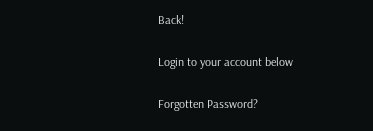Back!

Login to your account below

Forgotten Password?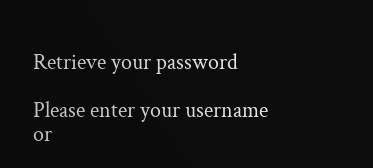Retrieve your password

Please enter your username or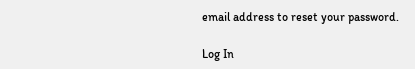email address to reset your password.

Log In